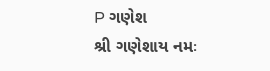P ગણેશ
શ્રી ગણેશાય નમઃ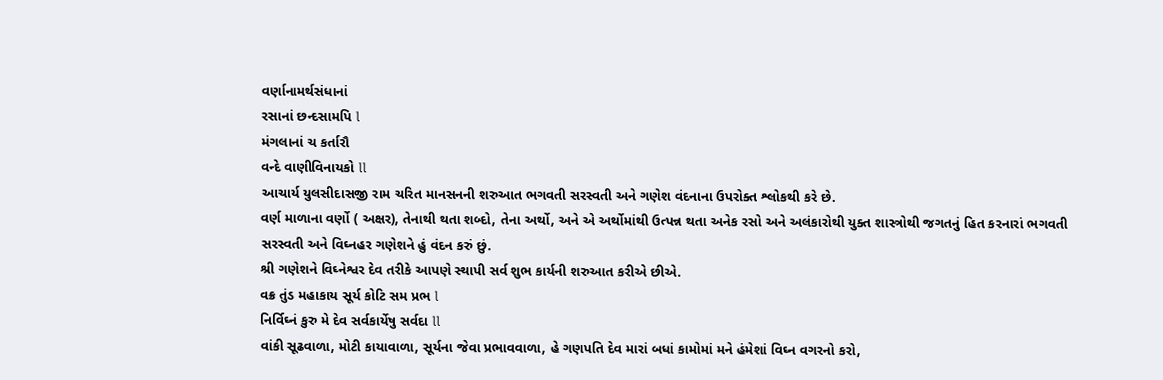વર્ણાનામર્થસંધાનાં
રસાનાં છન્દસામપિ l
મંગલાનાં ચ કર્તારૌ
વન્દે વાણીવિનાયકો ll
આચાર્ય યુલસીદાસજી રામ ચરિત માનસનની શરુઆત ભગવતી સરસ્વતી અને ગણેશ વંદનાના ઉપરોક્ત શ્લોકથી કરે છે.
વર્ણ માળાના વર્ણો ( અક્ષર), તેનાથી થતા શબ્દો, તેના અર્થો, અને એ અર્થોમાંથી ઉત્પન્ન થતા અનેક રસો અને અલંકારોથી યુક્ત શાસ્ત્રોથી જગતનું હિત કરનારાં ભગવતી સરસ્વતી અને વિઘ્નહર ગણેશને હું વંદન કરું છું.
શ્રી ગણેશને વિઘ્નેશ્વર દેવ તરીકે આપણે સ્થાપી સર્વ શુભ કાર્યની શરુઆત કરીએ છીએ.
વક્ર તુંડ મહાકાય સૂર્ય કોટિ સમ પ્રભ l
નિર્વિઘ્નં કુરુ મે દેવ સર્વકાર્યેષુ સર્વદા ll
વાંકી સૂઢવાળા, મોટી કાયાવાળા, સૂર્યના જેવા પ્રભાવવાળા, હે ગણપતિ દેવ મારાં બધાં કામોમાં મને હંમેશાં વિઘ્ન વગરનો કરો,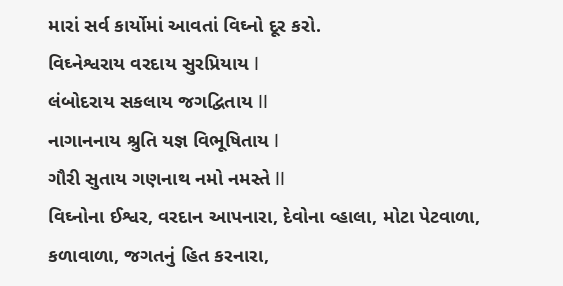મારાં સર્વ કાર્યોમાં આવતાં વિઘ્નો દૂર કરો.
વિઘ્નેશ્વરાય વરદાય સુરપ્રિયાય l
લંબોદરાય સકલાય જગદ્વિતાય ll
નાગાનનાય શ્રુતિ યજ્ઞ વિભૂષિતાય l
ગૌરી સુતાય ગણનાથ નમો નમસ્તે ll
વિઘ્નોના ઈશ્વર, વરદાન આપનારા, દેવોના વ્હાલા, મોટા પેટવાળા, કળાવાળા, જગતનું હિત કરનારા,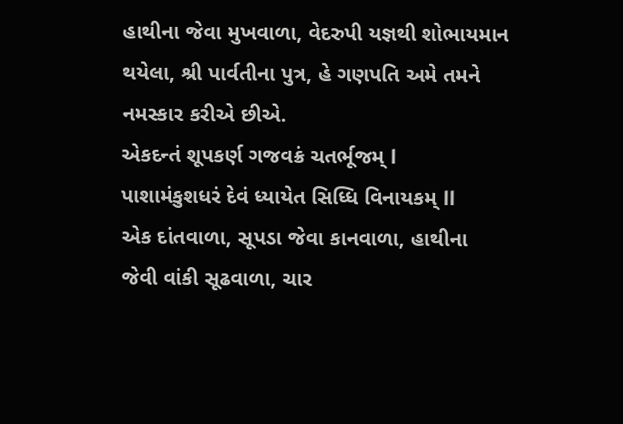હાથીના જેવા મુખવાળા, વેદરુપી યજ્ઞથી શોભાયમાન થયેલા, શ્રી પાર્વતીના પુત્ર, હે ગણપતિ અમે તમને નમસ્કાર કરીએ છીએ.
એકદન્તં શૂપકર્ણ ગજવક્રં ચતર્ભૂજમ્ l
પાશામંકુશધરં દેવં ધ્યાયેત સિધ્ધિ વિનાયકમ્ ll
એક દાંતવાળા, સૂપડા જેવા કાનવાળા, હાથીના જેવી વાંકી સૂઢવાળા, ચાર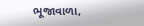ભૂજાવાળા,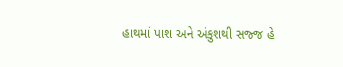હાથમાં પાશ અને અંકુશથી સજ્જ હે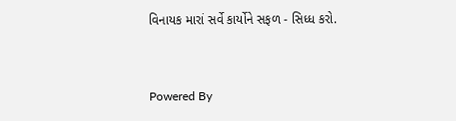વિનાયક મારાં સર્વે કાર્યોને સફળ - સિધ્ધ કરો.


Powered By